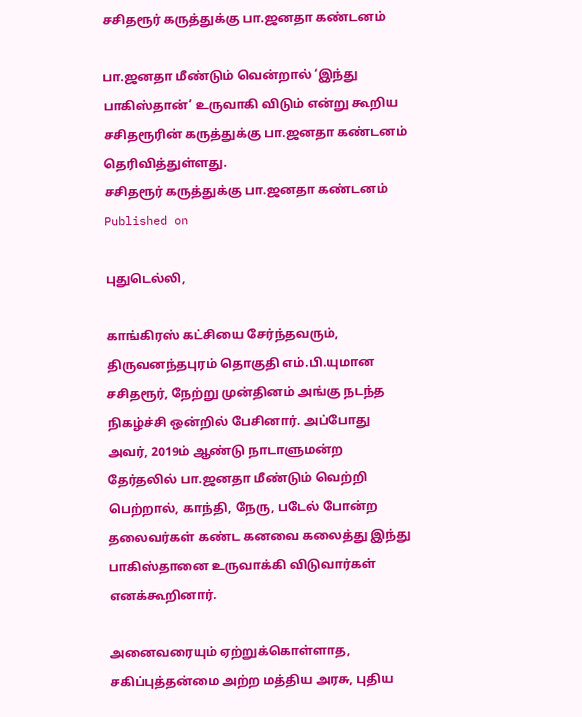சசிதரூர் கருத்துக்கு பா.ஜனதா கண்டனம்

பா.ஜனதா மீண்டும் வென்றால் ‘இந்து பாகிஸ்தான்’ உருவாகி விடும் என்று கூறிய சசிதரூரின் கருத்துக்கு பா.ஜனதா கண்டனம் தெரிவித்துள்ளது.
சசிதரூர் கருத்துக்கு பா.ஜனதா கண்டனம்
Published on

புதுடெல்லி,

காங்கிரஸ் கட்சியை சேர்ந்தவரும், திருவனந்தபுரம் தொகுதி எம்.பி.யுமான சசிதரூர், நேற்று முன்தினம் அங்கு நடந்த நிகழ்ச்சி ஒன்றில் பேசினார். அப்போது அவர், 2019ம் ஆண்டு நாடாளுமன்ற தேர்தலில் பா.ஜனதா மீண்டும் வெற்றி பெற்றால், காந்தி, நேரு, படேல் போன்ற தலைவர்கள் கண்ட கனவை கலைத்து இந்து பாகிஸ்தானை உருவாக்கி விடுவார்கள் எனக்கூறினார்.

அனைவரையும் ஏற்றுக்கொள்ளாத, சகிப்புத்தன்மை அற்ற மத்திய அரசு, புதிய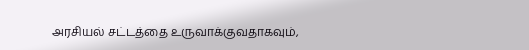அரசியல் சட்டத்தை உருவாக்குவதாகவும்,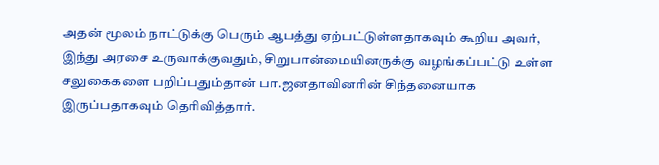அதன் மூலம் நாட்டுக்கு பெரும் ஆபத்து ஏற்பட்டுள்ளதாகவும் கூறிய அவர், இந்து அரசை உருவாக்குவதும், சிறுபான்மையினருக்கு வழங்கப்பட்டு உள்ள சலுகைகளை பறிப்பதும்தான் பா.ஜனதாவினரின் சிந்தனையாக இருப்பதாகவும் தெரிவித்தார்.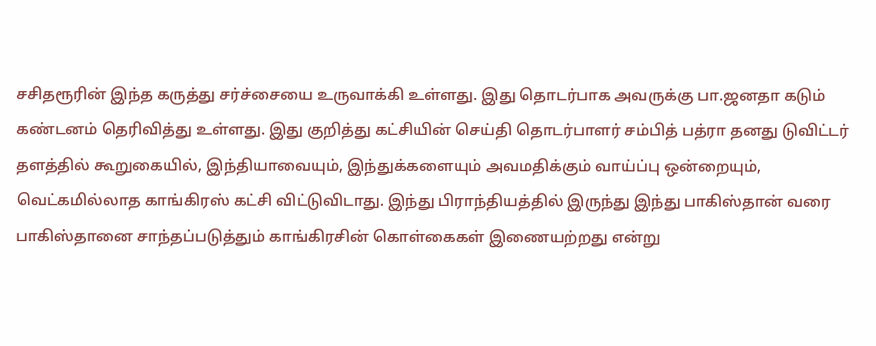சசிதரூரின் இந்த கருத்து சர்ச்சையை உருவாக்கி உள்ளது. இது தொடர்பாக அவருக்கு பா.ஜனதா கடும் கண்டனம் தெரிவித்து உள்ளது. இது குறித்து கட்சியின் செய்தி தொடர்பாளர் சம்பித் பத்ரா தனது டுவிட்டர் தளத்தில் கூறுகையில், இந்தியாவையும், இந்துக்களையும் அவமதிக்கும் வாய்ப்பு ஒன்றையும், வெட்கமில்லாத காங்கிரஸ் கட்சி விட்டுவிடாது. இந்து பிராந்தியத்தில் இருந்து இந்து பாகிஸ்தான் வரை பாகிஸ்தானை சாந்தப்படுத்தும் காங்கிரசின் கொள்கைகள் இணையற்றது என்று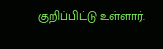குறிப்பிட்டு உள்ளார்.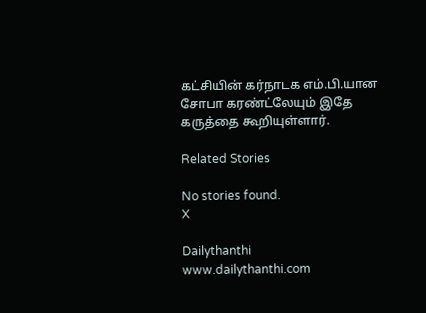கட்சியின் கர்நாடக எம்.பி.யான சோபா கரண்ட்லேயும் இதே கருத்தை கூறியுள்ளார்.

Related Stories

No stories found.
X

Dailythanthi
www.dailythanthi.com